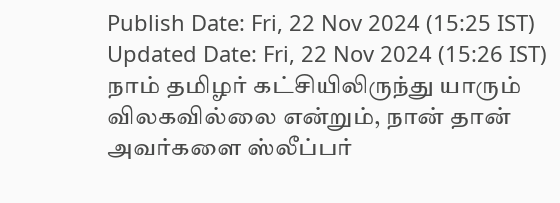Publish Date: Fri, 22 Nov 2024 (15:25 IST)
Updated Date: Fri, 22 Nov 2024 (15:26 IST)
நாம் தமிழர் கட்சியிலிருந்து யாரும் விலகவில்லை என்றும், நான் தான் அவர்களை ஸ்லீப்பர்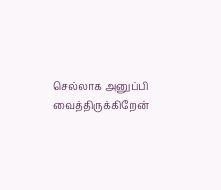செல்லாக அனுப்பி வைத்திருக்கிறேன்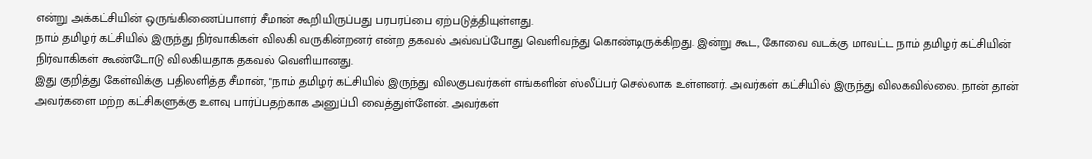என்று அக்கட்சியின் ஒருங்கிணைப்பாளர் சீமான் கூறியிருப்பது பரபரப்பை ஏற்படுத்தியுள்ளது.
நாம் தமிழர் கட்சியில் இருந்து நிர்வாகிகள் விலகி வருகின்றனர் என்ற தகவல் அவ்வப்போது வெளிவந்து கொண்டிருக்கிறது. இன்று கூட, கோவை வடக்கு மாவட்ட நாம் தமிழர் கட்சியின் நிர்வாகிகள் கூண்டோடு விலகியதாக தகவல் வெளியானது.
இது குறித்து கேள்விக்கு பதிலளித்த சீமான், "நாம் தமிழர் கட்சியில் இருந்து விலகுபவர்கள் எங்களின் ஸ்லீப்பர் செல்லாக உள்ளனர். அவர்கள் கட்சியில் இருந்து விலகவில்லை. நான் தான் அவர்களை மற்ற கட்சிகளுக்கு உளவு பார்ப்பதற்காக அனுப்பி வைத்துள்ளேன். அவர்கள்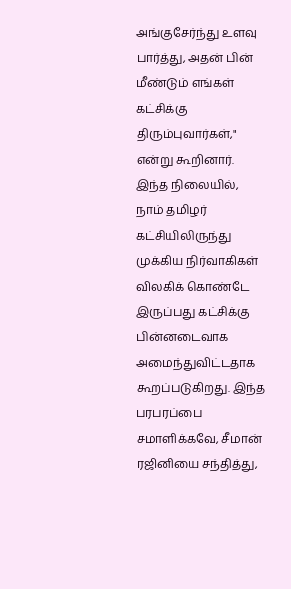அங்குசேர்ந்து உளவு பார்த்து, அதன் பின் மீண்டும் எங்கள் கட்சிக்கு திரும்புவார்கள்," என்று கூறினார்.
இந்த நிலையில், நாம் தமிழர் கட்சியிலிருந்து முக்கிய நிர்வாகிகள் விலகிக் கொண்டே இருப்பது கட்சிக்கு பின்னடைவாக அமைந்துவிட்டதாக கூறப்படுகிறது. இந்த பரபரப்பை சமாளிக்கவே, சீமான் ரஜினியை சந்தித்து,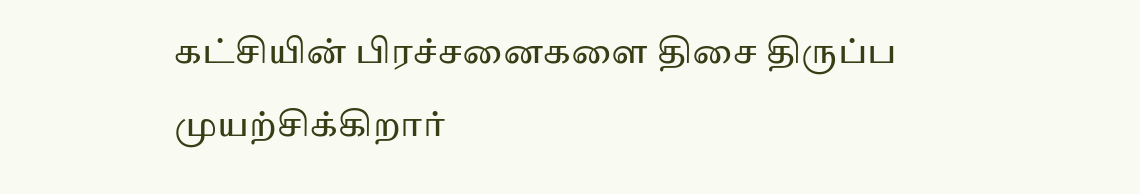கட்சியின் பிரச்சனைகளை திசை திருப்ப முயற்சிக்கிறார்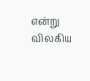என்று விலகிய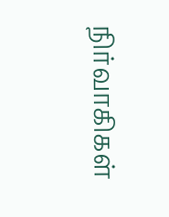நிர்வாகிகள்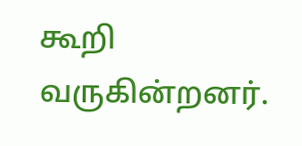கூறி வருகின்றனர்.